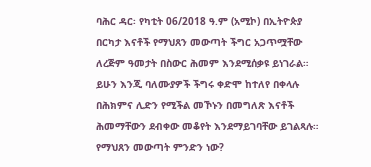ባሕር ዳር፡ የካቲት 06/2018 ዓ.ም (አሚኮ) በኢትዮጵያ በርካታ እናቶች የማህጸን መውጣት ችግር አጋጥሟቸው ለረጅም ዓመታት በስውር ሕመም እንደሚሰቃዩ ይነገራል። ይሁን እንጂ ባለሙያዎች ችግሩ ቀድሞ ከተለየ በቀላሉ በሕክምና ሊድን የሚችል መኾኑን በመግለጽ እናቶች ሕመማቸውን ደብቀው መቆየት እንደማይገባቸው ይገልጻሉ።
የማህጸን መውጣት ምንድን ነው?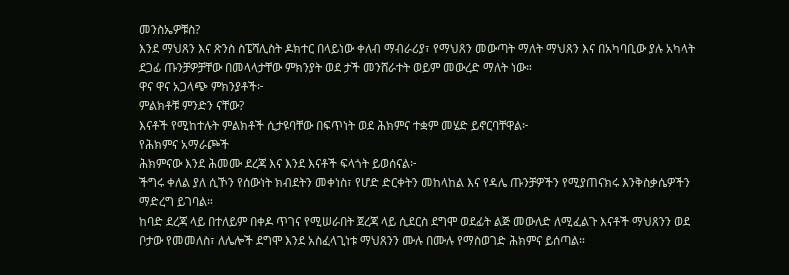መንስኤዎቹስ?
እንደ ማህጸን እና ጽንስ ስፔሻሊስት ዶክተር በላይነው ቀለብ ማብራሪያ፣ የማህጸን መውጣት ማለት ማህጸን እና በአካባቢው ያሉ አካላት ደጋፊ ጡንቻዎቻቸው በመላላታቸው ምክንያት ወደ ታች መንሸራተት ወይም መውረድ ማለት ነው።
ዋና ዋና አጋላጭ ምክንያቶች፦
ምልክቶቹ ምንድን ናቸው?
እናቶች የሚከተሉት ምልክቶች ሲታዩባቸው በፍጥነት ወደ ሕክምና ተቋም መሄድ ይኖርባቸዋል፦
የሕክምና አማራጮች
ሕክምናው እንደ ሕመሙ ደረጃ እና እንደ እናቶች ፍላጎት ይወሰናል፦
ችግሩ ቀለል ያለ ሲኾን የሰውነት ክብደትን መቀነስ፣ የሆድ ድርቀትን መከላከል እና የዳሌ ጡንቻዎችን የሚያጠናክሩ እንቅስቃሴዎችን ማድረግ ይገባል።
ከባድ ደረጃ ላይ በተለይም በቀዶ ጥገና የሚሠራበት ጀረጃ ላይ ሲደርስ ደግሞ ወደፊት ልጅ መውለድ ለሚፈልጉ እናቶች ማህጸንን ወደ ቦታው የመመለስ፣ ለሌሎች ደግሞ እንደ አስፈላጊነቱ ማህጸንን ሙሉ በሙሉ የማስወገድ ሕክምና ይሰጣል።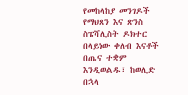የመከላከያ መንገዶች
የማህጸን እና ጽንስ ስፔሻሊስት ዶክተር በላይነው ቀለብ እናቶች በጤና ተቋም እንዲወልዱ፣ ከወሊድ በኋላ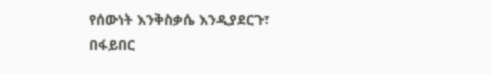የሰውነት እንቅስቃሴ እንዲያደርጉ፣ በፋይበር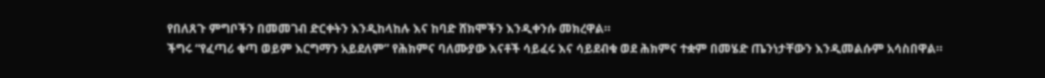የበለጸጉ ምግቦችን በመመገብ ድርቀትን እንዲከላከሉ እና ከባድ ሸክሞችን እንዲቀንሱ መክረዋል።
ችግሩ “የፈጣሪ ቁጣ ወይም እርግማን አይደለም” የሕክምና ባለሙያው እናቶች ሳይፈሩ እና ሳይደብቁ ወደ ሕክምና ተቋም በመሄድ ጤንነታቸውን እንዲመልሱም አሳስበዋል።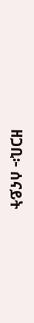ዘጋቢ፦ ሰናይት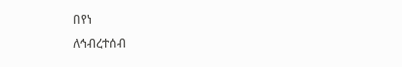በየነ
ለኅብረተሰብ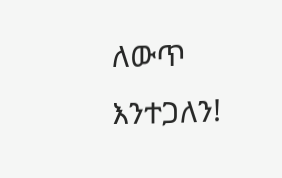ለውጥ እንተጋለን!